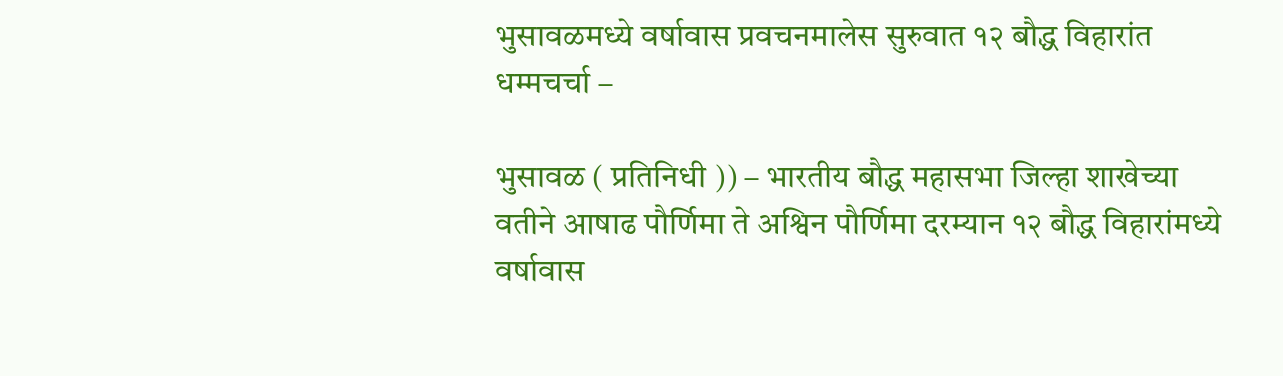भुसावळमध्ये वर्षावास प्रवचनमालेस सुरुवात १२ बौद्ध विहारांत धम्मचर्चा –

भुसावळ ( प्रतिनिधी )) – भारतीय बौद्ध महासभा जिल्हा शाखेच्या वतीने आषाढ पौर्णिमा ते अश्विन पौर्णिमा दरम्यान १२ बौद्ध विहारांमध्ये वर्षावास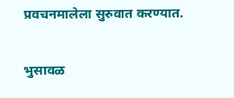प्रवचनमालेला सुरुवात करण्यात.

भुसावळ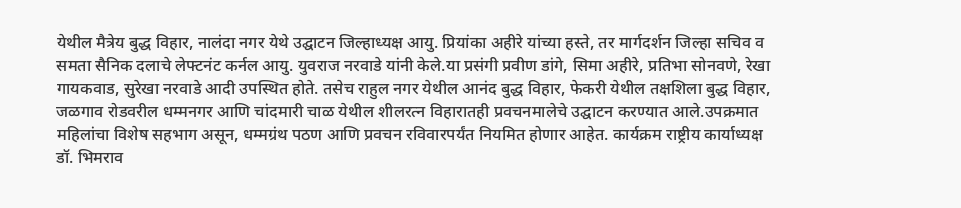येथील मैत्रेय बुद्ध विहार, नालंदा नगर येथे उद्घाटन जिल्हाध्यक्ष आयु. प्रियांका अहीरे यांच्या हस्ते, तर मार्गदर्शन जिल्हा सचिव व समता सैनिक दलाचे लेफ्टनंट कर्नल आयु. युवराज नरवाडे यांनी केले.या प्रसंगी प्रवीण डांगे, सिमा अहीरे, प्रतिभा सोनवणे, रेखा गायकवाड, सुरेखा नरवाडे आदी उपस्थित होते. तसेच राहुल नगर येथील आनंद बुद्ध विहार, फेकरी येथील तक्षशिला बुद्ध विहार, जळगाव रोडवरील धम्मनगर आणि चांदमारी चाळ येथील शीलरत्न विहारातही प्रवचनमालेचे उद्घाटन करण्यात आले.उपक्रमात महिलांचा विशेष सहभाग असून, धम्मग्रंथ पठण आणि प्रवचन रविवारपर्यंत नियमित होणार आहेत. कार्यक्रम राष्ट्रीय कार्याध्यक्ष डॉ. भिमराव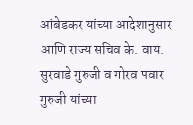आंबेडकर यांच्या आदेशानुसार आणि राज्य सचिव के. वाय. सुरवाडे गुरुजी व गोरव पवार गुरुजी यांच्या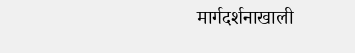मार्गदर्शनाखाली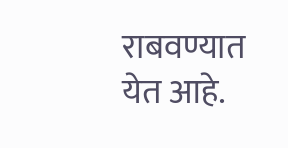राबवण्यात येत आहे.